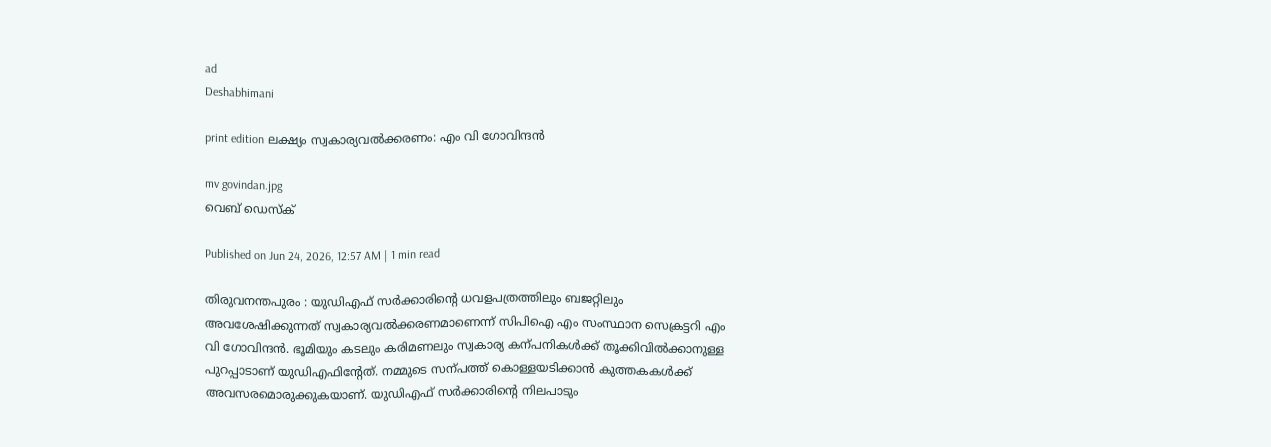ad
Deshabhimani

print edition ലക്ഷ്യം സ്വകാര്യവൽക്കരണം: എം വി ഗോവിന്ദൻ

mv govindan.jpg
വെബ് ഡെസ്ക്

Published on Jun 24, 2026, 12:57 AM | 1 min read

തിരുവനന്തപുരം : യുഡിഎഫ്‌ സർക്കാരിന്റെ ധവളപത്രത്തിലും ബജറ്റിലും അവശേഷിക്കുന്നത്‌ സ്വകാര്യവൽക്കരണമാണെന്ന്‌ സിപിഐ എം സംസ്ഥാന സെക്രട്ടറി എം വി ഗോവിന്ദൻ. ഭൂമിയും കടലും കരിമണലും സ്വകാര്യ കന്പനികൾക്ക്‌ തൂക്കിവിൽക്കാനുള്ള പുറപ്പാടാണ്‌ യുഡിഎഫിന്റേത്‌. നമ്മുടെ സന്പത്ത്‌ കൊള്ളയടിക്കാൻ കുത്തകകൾക്ക്‌ അവസരമൊരുക്കുകയാണ്‌. യുഡിഎഫ്‌ സർക്കാരിന്റെ നിലപാടും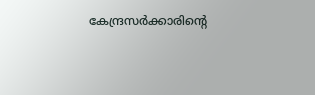കേന്ദ്രസർക്കാരിന്റെ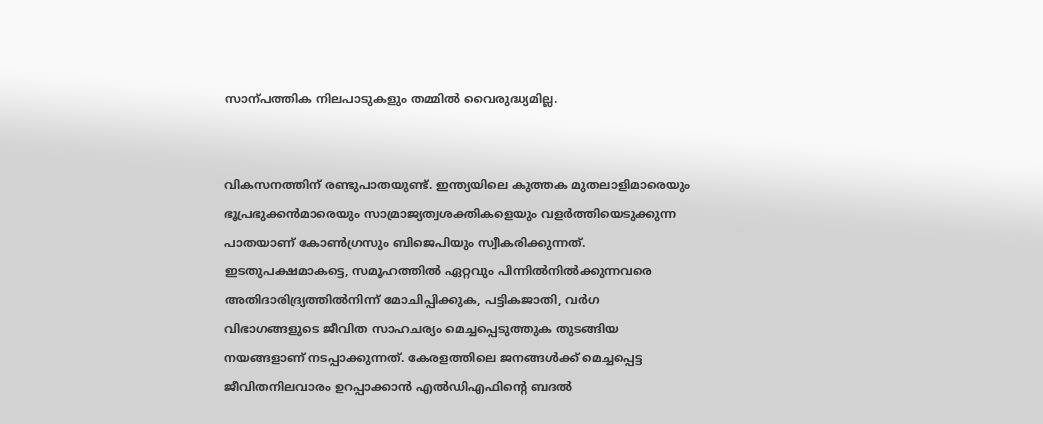സാന്പത്തിക നിലപാടുകളും തമ്മിൽ വൈരുദ്ധ്യമില്ല.


വികസനത്തിന്‌ രണ്ടുപാതയുണ്ട്‌. ഇന്ത്യയിലെ കുത്തക മുതലാളിമാരെയും ഭൂപ്രഭുക്കൻമാരെയും സാമ്രാജ്യത്വശക്തികളെയും വളർത്തിയെടുക്കുന്ന പാതയാണ്‌ കോൺഗ്രസും ബിജെപിയും സ്വീകരിക്കുന്നത്‌. ഇടതുപക്ഷമാകട്ടെ, സമൂഹത്തിൽ ഏറ്റവും പിന്നിൽനിൽക്കുന്നവരെ അതിദാരിദ്ര്യത്തിൽനിന്ന്‌ മോചിപ്പിക്കുക, പട്ടികജാതി, വർഗ വിഭാഗങ്ങളുടെ ജീവിത സാഹചര്യം മെച്ചപ്പെടുത്തുക തുടങ്ങിയ നയങ്ങളാണ്‌ നടപ്പാക്കുന്നത്‌. കേരളത്തിലെ ജനങ്ങൾക്ക്‌ മെച്ചപ്പെട്ട ജീവിതനിലവാരം ഉറപ്പാക്കാൻ എൽഡിഎഫിന്റെ ബദൽ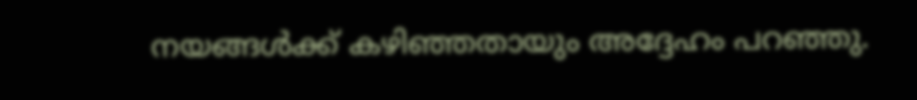നയങ്ങൾക്ക്‌ കഴിഞ്ഞതായും അദ്ദേഹം പറഞ്ഞു.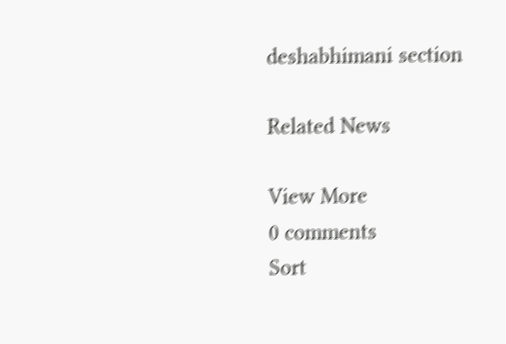deshabhimani section

Related News

View More
0 comments
Sort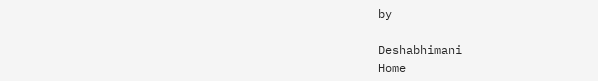by

Deshabhimani
Home